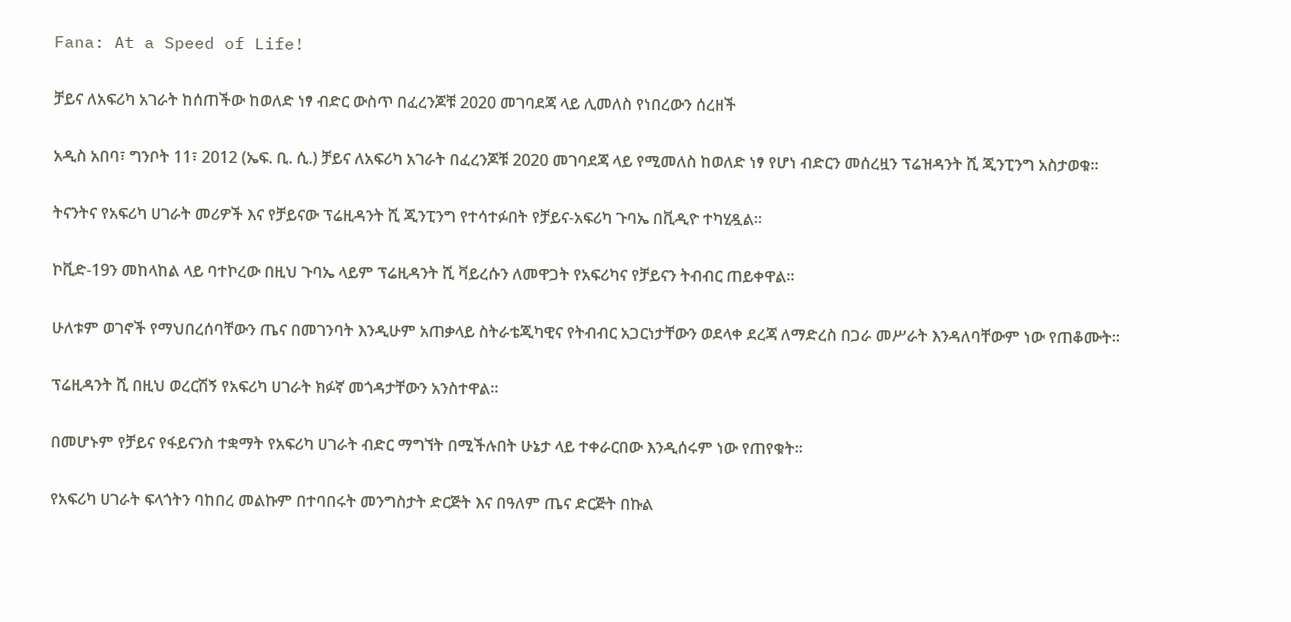Fana: At a Speed of Life!

ቻይና ለአፍሪካ አገራት ከሰጠችው ከወለድ ነፃ ብድር ውስጥ በፈረንጆቹ 2020 መገባደጃ ላይ ሊመለስ የነበረውን ሰረዘች

አዲስ አበባ፣ ግንቦት 11፣ 2012 (ኤፍ. ቢ. ሲ.) ቻይና ለአፍሪካ አገራት በፈረንጆቹ 2020 መገባደጃ ላይ የሚመለስ ከወለድ ነፃ የሆነ ብድርን መሰረዟን ፕሬዝዳንት ሺ ጂንፒንግ አስታወቁ።

ትናንትና የአፍሪካ ሀገራት መሪዎች እና የቻይናው ፕሬዚዳንት ሺ ጂንፒንግ የተሳተፉበት የቻይና-አፍሪካ ጉባኤ በቪዲዮ ተካሂዷል።

ኮቪድ-19ን መከላከል ላይ ባተኮረው በዚህ ጉባኤ ላይም ፕሬዚዳንት ሺ ቫይረሱን ለመዋጋት የአፍሪካና የቻይናን ትብብር ጠይቀዋል።

ሁለቱም ወገኖች የማህበረሰባቸውን ጤና በመገንባት እንዲሁም አጠቃላይ ስትራቴጂካዊና የትብብር አጋርነታቸውን ወደላቀ ደረጃ ለማድረስ በጋራ መሥራት እንዳለባቸውም ነው የጠቆሙት፡፡

ፕሬዚዳንት ሺ በዚህ ወረርሽኝ የአፍሪካ ሀገራት ክፉኛ መጎዳታቸውን አንስተዋል።

በመሆኑም የቻይና የፋይናንስ ተቋማት የአፍሪካ ሀገራት ብድር ማግኘት በሚችሉበት ሁኔታ ላይ ተቀራርበው እንዲሰሩም ነው የጠየቁት።

የአፍሪካ ሀገራት ፍላጎትን ባከበረ መልኩም በተባበሩት መንግስታት ድርጅት እና በዓለም ጤና ድርጅት በኩል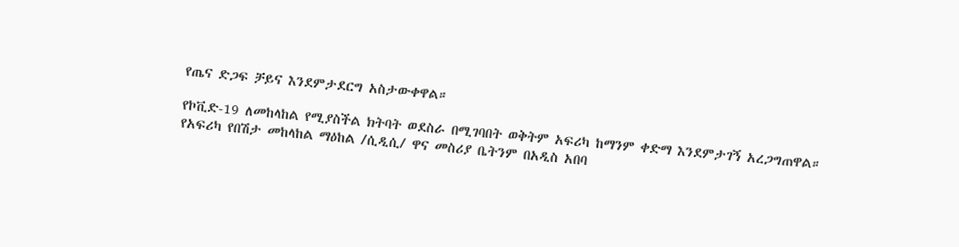የጤና ድጋፍ ቻይና እንደምታደርግ አስታውቀዋል።

የኮቪድ-19 ለመከላከል የሚያስችል ክትባት ወደስራ በሚገባበት ወቅትም አፍሪካ ከማንም ቀድማ እንደምታገኝ አረጋግጠዋል።
የአፍሪካ የበሽታ መከላከል ማዕከል /ሲዲሲ/ ዋና መስሪያ ቤትንም በአዲስ አበባ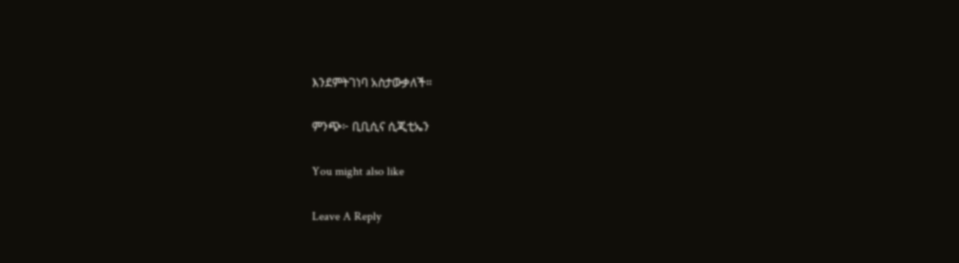እንደምትገነባ አስታውቃለች።

ምንጭ፦ ቢቢሲና ሲጂቲኤን

You might also like

Leave A Reply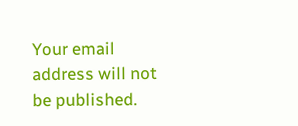Your email address will not be published.